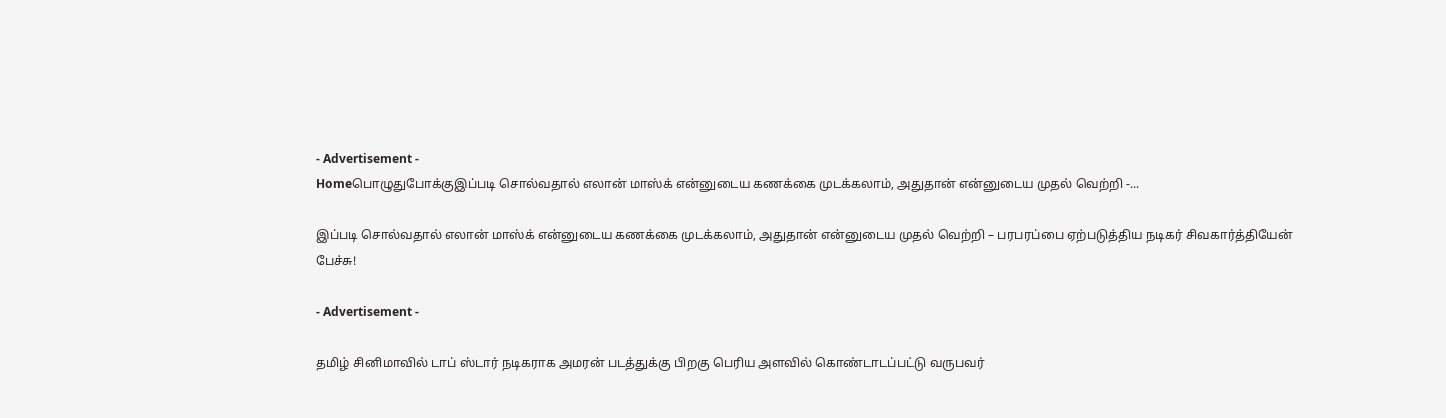- Advertisement -
Homeபொழுதுபோக்குஇப்படி சொல்வதால் எலான் மாஸ்க் என்னுடைய கணக்கை முடக்கலாம், அதுதான் என்னுடைய முதல் வெற்றி -...

இப்படி சொல்வதால் எலான் மாஸ்க் என்னுடைய கணக்கை முடக்கலாம், அதுதான் என்னுடைய முதல் வெற்றி – பரபரப்பை ஏற்படுத்திய நடிகர் சிவகார்த்தியேன் பேச்சு!

- Advertisement -

தமிழ் சினிமாவில் டாப் ஸ்டார் நடிகராக அமரன் படத்துக்கு பிறகு பெரிய அளவில் கொண்டாடப்பட்டு வருபவர்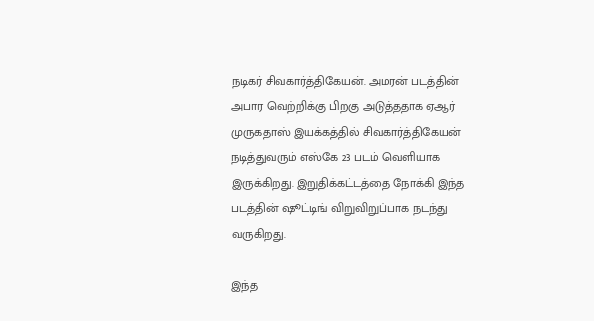நடிகர் சிவகார்த்திகேயன். அமரன் படத்தின் அபார வெற்றிக்கு பிறகு அடுத்ததாக ஏஆர் முருகதாஸ் இயக்கத்தில் சிவகார்த்திகேயன் நடித்துவரும் எஸ்கே 23 படம் வெளியாக இருக்கிறது. இறுதிக்கட்டத்தை நோக்கி இந்த படத்தின் ஷூட்டிங் விறுவிறுப்பாக நடந்து வருகிறது.

இந்த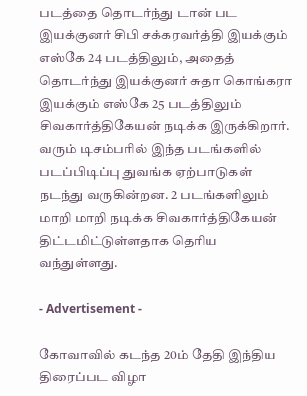படத்தை தொடர்ந்து டான் பட இயக்குனர் சிபி சக்கரவர்த்தி இயக்கும் எஸ்கே 24 படத்திலும், அதைத் தொடர்ந்து இயக்குனர் சுதா கொங்கரா இயக்கும் எஸ்கே 25 படத்திலும் சிவகார்த்திகேயன் நடிக்க இருக்கிறார். வரும் டிசம்பரில் இந்த படங்களில் படப்பிடிப்பு துவங்க ஏற்பாடுகள் நடந்து வருகின்றன. 2 படங்களிலும் மாறி மாறி நடிக்க சிவகார்த்திகேயன் திட்டமிட்டுள்ளதாக தெரிய வந்துள்ளது.

- Advertisement -

கோவாவில் கடந்த 20ம் தேதி இந்திய திரைப்பட விழா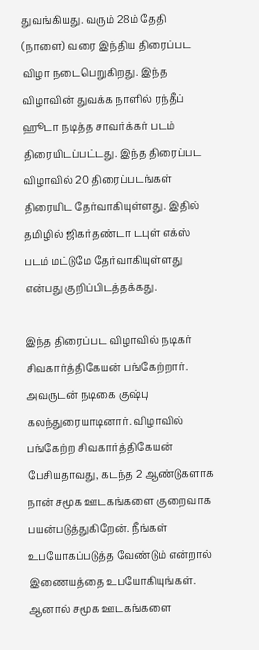துவங்கியது. வரும் 28ம் தேதி (நாளை) வரை இந்திய திரைப்பட விழா நடைபெறுகிறது. இந்த விழாவின் துவக்க நாளில் ரந்தீப் ஹூடா நடித்த சாவர்க்கர் படம் திரையிடப்பட்டது. இந்த திரைப்பட விழாவில் 20 திரைப்படங்கள் திரையிட தேர்வாகியுள்ளது. இதில் தமிழில் ஜிகர்தண்டா டபுள் எக்ஸ் படம் மட்டுமே தேர்வாகியுள்ளது என்பது குறிப்பிடத்தக்கது.

இந்த திரைப்பட விழாவில் நடிகர் சிவகார்த்திகேயன் பங்கேற்றார். அவருடன் நடிகை குஷ்பு கலந்துரையாடினார். விழாவில் பங்கேற்ற சிவகார்த்திகேயன் பேசியதாவது, கடந்த 2 ஆண்டுகளாக நான் சமூக ஊடகங்களை குறைவாக பயன்படுத்துகிறேன். நீங்கள் உபயோகப்படுத்த வேண்டும் என்றால் இணையத்தை உபயோகியுங்கள். ஆனால் சமூக ஊடகங்களை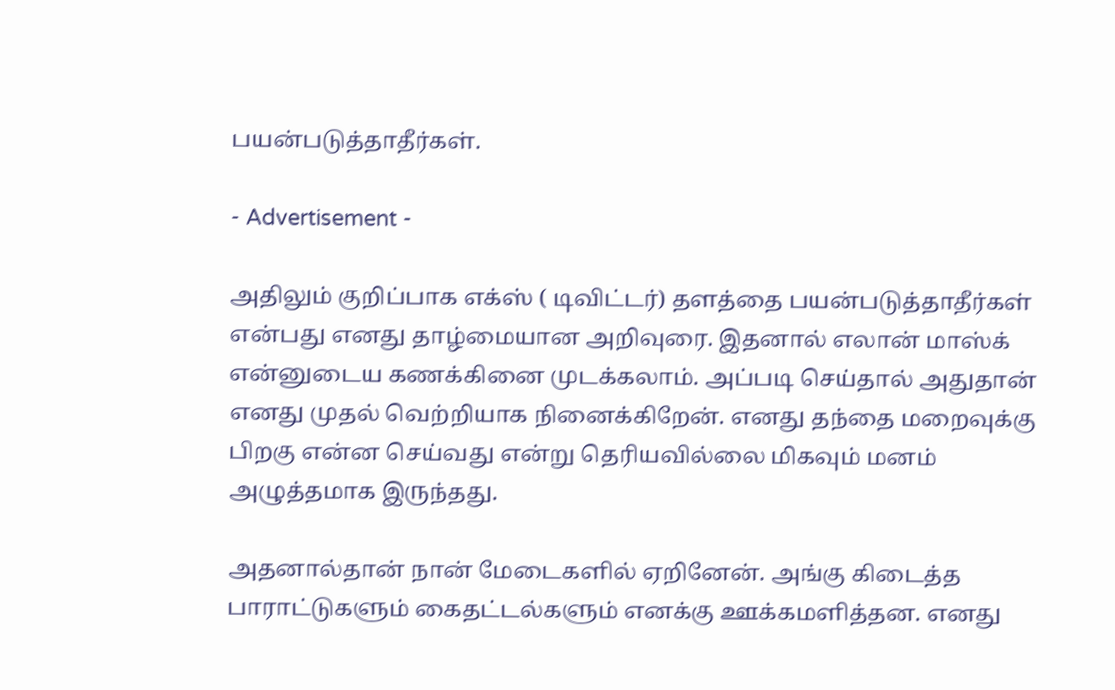பயன்படுத்தாதீர்கள்.

- Advertisement -

அதிலும் குறிப்பாக எக்ஸ் ( டிவிட்டர்) தளத்தை பயன்படுத்தாதீர்கள் என்பது எனது தாழ்மையான அறிவுரை. இதனால் எலான் மாஸ்க் என்னுடைய கணக்கினை முடக்கலாம். அப்படி செய்தால் அதுதான் எனது முதல் வெற்றியாக நினைக்கிறேன். எனது தந்தை மறைவுக்கு பிறகு என்ன செய்வது என்று தெரியவில்லை மிகவும் மனம் அழுத்தமாக இருந்தது.

அதனால்தான் நான் மேடைகளில் ஏறினேன். அங்கு கிடைத்த பாராட்டுகளும் கைதட்டல்களும் எனக்கு ஊக்கமளித்தன. எனது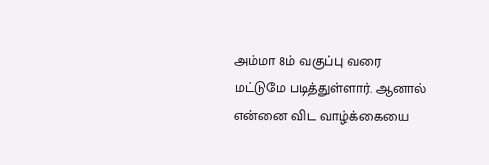அம்மா 8ம் வகுப்பு வரை மட்டுமே படித்துள்ளார். ஆனால் என்னை விட வாழ்க்கையை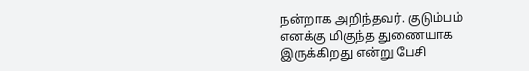நன்றாக அறிந்தவர். குடும்பம் எனக்கு மிகுந்த துணையாக இருக்கிறது என்று பேசி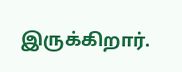இருக்கிறார்.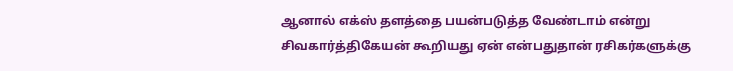ஆனால் எக்ஸ் தளத்தை பயன்படுத்த வேண்டாம் என்று சிவகார்த்திகேயன் கூறியது ஏன் என்பதுதான் ரசிகர்களுக்கு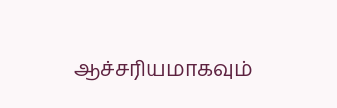ஆச்சரியமாகவும்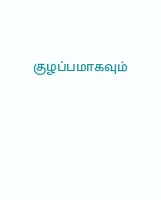குழப்பமாகவும்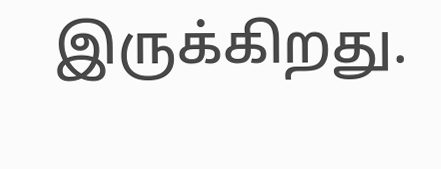இருக்கிறது.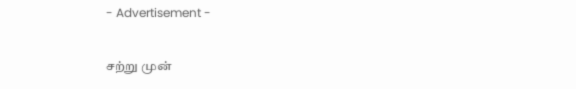- Advertisement -

சற்று முன்